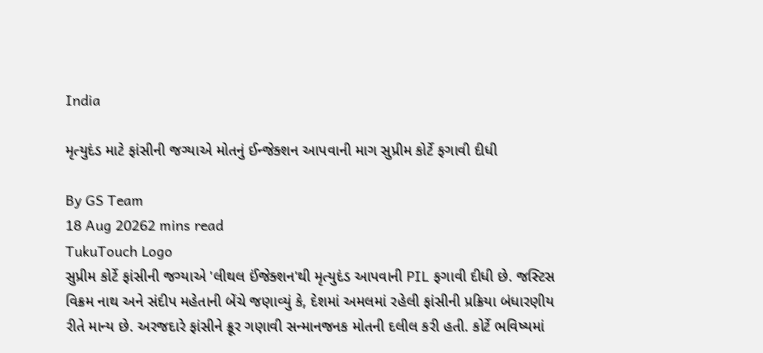India

મૃત્યુદંડ માટે ફાંસીની જગ્યાએ મોતનું ઈન્જેક્શન આપવાની માગ સુપ્રીમ કોર્ટે ફગાવી દીધી

By GS Team
18 Aug 20262 mins read
TukuTouch Logo
સુપ્રીમ કોર્ટે ફાંસીની જગ્યાએ 'લીથલ ઈંજેક્શન'થી મૃત્યુદંડ આપવાની PIL ફગાવી દીધી છે. જસ્ટિસ વિક્રમ નાથ અને સંદીપ મહેતાની બેંચે જણાવ્યું કે, દેશમાં અમલમાં રહેલી ફાંસીની પ્રક્રિયા બંધારણીય રીતે માન્ય છે. અરજદારે ફાંસીને ક્રૂર ગણાવી સન્માનજનક મોતની દલીલ કરી હતી. કોર્ટે ભવિષ્યમાં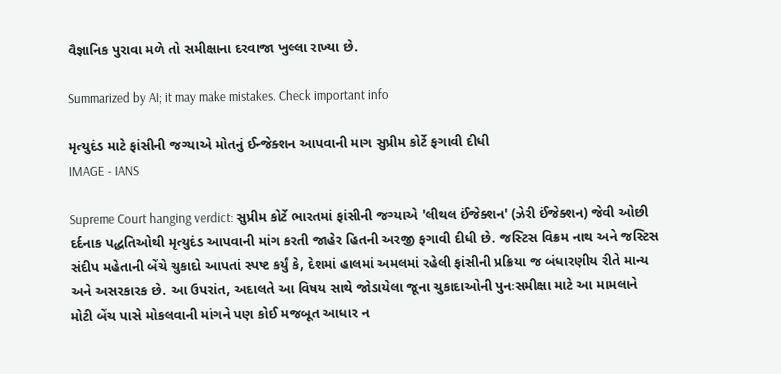વૈજ્ઞાનિક પુરાવા મળે તો સમીક્ષાના દરવાજા ખુલ્લા રાખ્યા છે.

Summarized by AI; it may make mistakes. Check important info

મૃત્યુદંડ માટે ફાંસીની જગ્યાએ મોતનું ઈન્જેક્શન આપવાની માગ સુપ્રીમ કોર્ટે ફગાવી દીધી
IMAGE - IANS

Supreme Court hanging verdict: સુપ્રીમ કોર્ટે ભારતમાં ફાંસીની જગ્યાએ 'લીથલ ઈંજેક્શન' (ઝેરી ઈંજેક્શન) જેવી ઓછી દર્દનાક પદ્ધતિઓથી મૃત્યુદંડ આપવાની માંગ કરતી જાહેર હિતની અરજી ફગાવી દીધી છે. જસ્ટિસ વિક્રમ નાથ અને જસ્ટિસ સંદીપ મહેતાની બેંચે ચુકાદો આપતાં સ્પષ્ટ કર્યું કે, દેશમાં હાલમાં અમલમાં રહેલી ફાંસીની પ્રક્રિયા જ બંધારણીય રીતે માન્ય અને અસરકારક છે. આ ઉપરાંત, અદાલતે આ વિષય સાથે જોડાયેલા જૂના ચુકાદાઓની પુનઃસમીક્ષા માટે આ મામલાને મોટી બેંચ પાસે મોકલવાની માંગને પણ કોઈ મજબૂત આધાર ન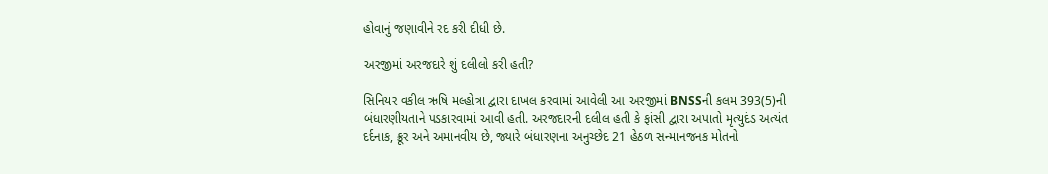હોવાનું જણાવીને રદ કરી દીધી છે.

અરજીમાં અરજદારે શું દલીલો કરી હતી?

સિનિયર વકીલ ઋષિ મલ્હોત્રા દ્વારા દાખલ કરવામાં આવેલી આ અરજીમાં BNSSની કલમ 393(5)ની બંધારણીયતાને પડકારવામાં આવી હતી. અરજદારની દલીલ હતી કે ફાંસી દ્વારા અપાતો મૃત્યુદંડ અત્યંત દર્દનાક, ક્રૂર અને અમાનવીય છે, જ્યારે બંધારણના અનુચ્છેદ 21 હેઠળ સન્માનજનક મોતનો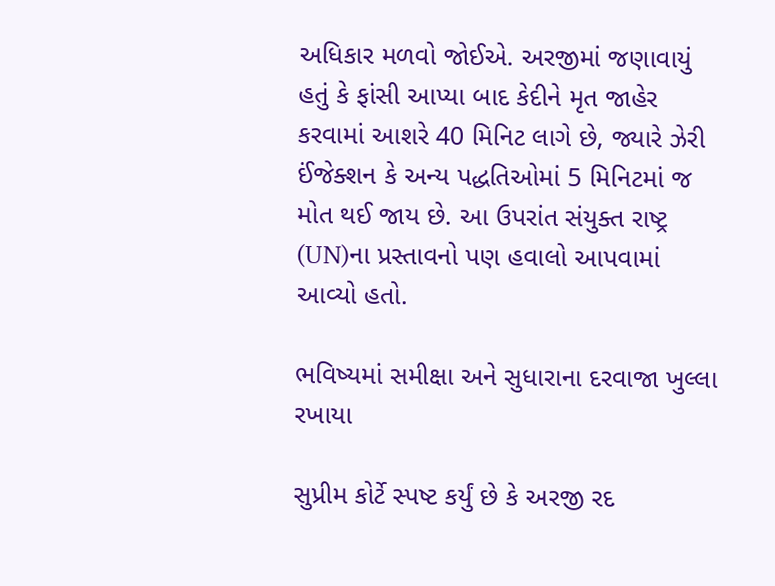અધિકાર મળવો જોઈએ. અરજીમાં જણાવાયું હતું કે ફાંસી આપ્યા બાદ કેદીને મૃત જાહેર કરવામાં આશરે 40 મિનિટ લાગે છે, જ્યારે ઝેરી ઈંજેક્શન કે અન્ય પદ્ધતિઓમાં 5 મિનિટમાં જ મોત થઈ જાય છે. આ ઉપરાંત સંયુક્ત રાષ્ટ્ર (UN)ના પ્રસ્તાવનો પણ હવાલો આપવામાં આવ્યો હતો.

ભવિષ્યમાં સમીક્ષા અને સુધારાના દરવાજા ખુલ્લા રખાયા

સુપ્રીમ કોર્ટે સ્પષ્ટ કર્યું છે કે અરજી રદ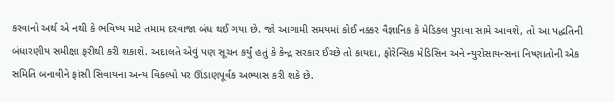કરવાનો અર્થ એ નથી કે ભવિષ્ય માટે તમામ દરવાજા બંધ થઈ ગયા છે. જો આગામી સમયમાં કોઈ નક્કર વૈજ્ઞાનિક કે મેડિકલ પુરાવા સામે આવશે, તો આ પદ્ધતિની બંધારણીય સમીક્ષા ફરીથી કરી શકાશે. અદાલતે એવું પણ સૂચન કર્યું હતું કે કેન્દ્ર સરકાર ઈચ્છે તો કાયદા, ફોરેન્સિક મેડિસિન અને ન્યુરોસાયન્સના નિષ્ણાતોની એક સમિતિ બનાવીને ફાંસી સિવાયના અન્ય વિકલ્પો પર ઊંડાણપૂર્વક અભ્યાસ કરી શકે છે.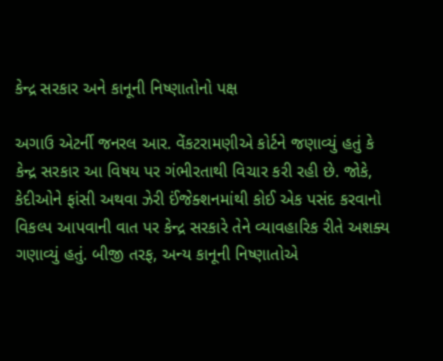કેન્દ્ર સરકાર અને કાનૂની નિષ્ણાતોનો પક્ષ

અગાઉ એટર્ની જનરલ આર. વેંકટરામણીએ કોર્ટને જણાવ્યું હતું કે કેન્દ્ર સરકાર આ વિષય પર ગંભીરતાથી વિચાર કરી રહી છે. જોકે, કેદીઓને ફાંસી અથવા ઝેરી ઈંજેક્શનમાંથી કોઈ એક પસંદ કરવાનો વિકલ્પ આપવાની વાત પર કેન્દ્ર સરકારે તેને વ્યાવહારિક રીતે અશક્ય ગણાવ્યું હતું. બીજી તરફ, અન્ય કાનૂની નિષ્ણાતોએ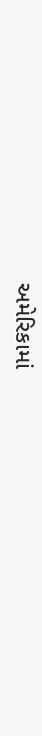અમેરિકામાં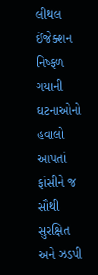લીથલ ઈંજેક્શન નિષ્ફળ ગયાની ઘટનાઓનો હવાલો આપતાં ફાંસીને જ સૌથી સુરક્ષિત અને ઝડપી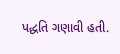પદ્ધતિ ગણાવી હતી.